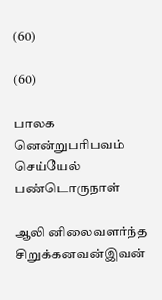(60)

(60)

பாலக னென்றுபரிபவம் செய்யேல் பண்டொருநாள்

ஆலி னிலைவளர்ந்த சிறுக்கனவன்இவன்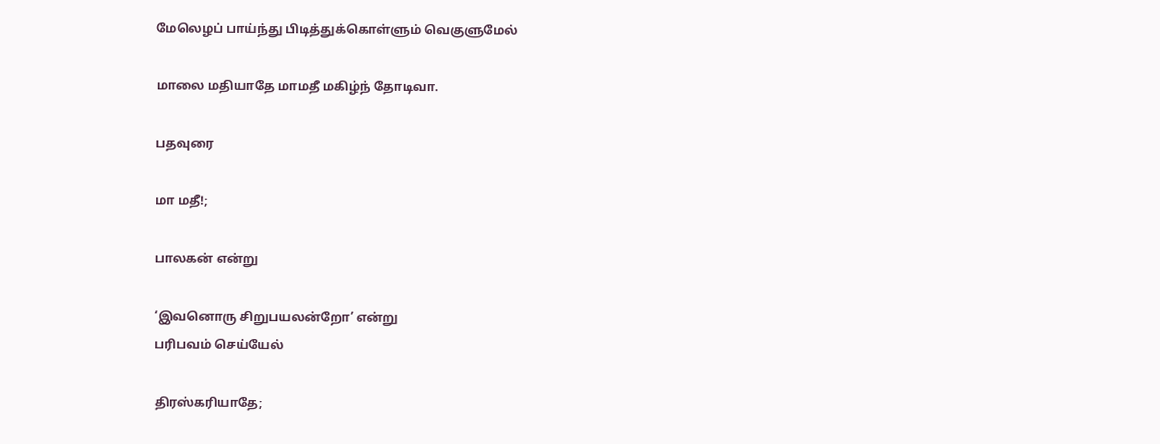மேலெழப் பாய்ந்து பிடித்துக்கொள்ளும் வெகுளுமேல்

மாலை மதியாதே மாமதீ மகிழ்ந் தோடிவா.

பதவுரை

மா மதீ!;

பாலகன் என்று

‘இவனொரு சிறுபயலன்றோ’ என்று
பரிபவம் செய்யேல்

திரஸ்கரியாதே;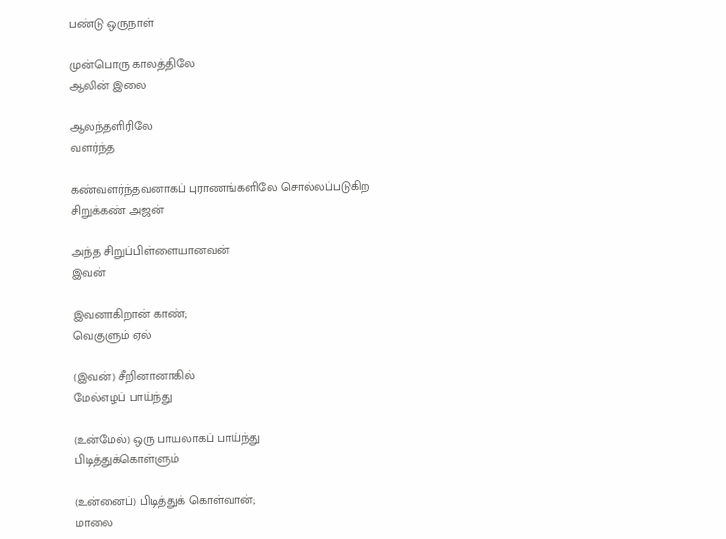பண்டு ஒருநாள்

முன்பொரு காலத்திலே
ஆலின் இலை

ஆலந்தளிரிலே
வளர்ந்த

கண்வளர்ந்தவனாகப் புராணங்களிலே சொல்லப்படுகிற
சிறுக்கண் அஜன்

அந்த சிறுப்பிள்ளையானவன்
இவன்

இவனாகிறான் காண்;
வெகுளும் ஏல்

(இவன்) சீறினானாகில்
மேல்எழப் பாய்ந்து

(உன்மேல்) ஒரு பாயலாகப் பாய்ந்து
பிடித்துக்கொள்ளும்

(உன்னைப்) பிடித்துக் கொள்வான்;
மாலை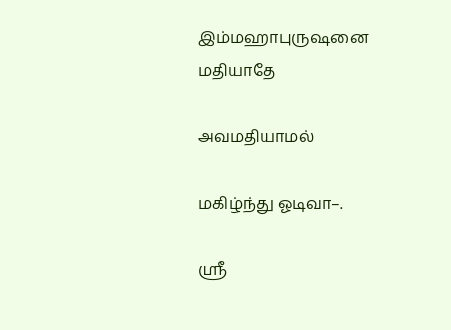இம்மஹாபுருஷனை
மதியாதே

அவமதியாமல்

மகிழ்ந்து ஓடிவா–.

ஸ்ரீ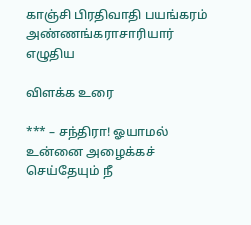காஞ்சி பிரதிவாதி பயங்கரம் அண்ணங்கராசாரியார் எழுதிய

விளக்க உரை

*** – சந்திரா! ஓயாமல் உன்னை அழைக்கச் செய்தேயும் நீ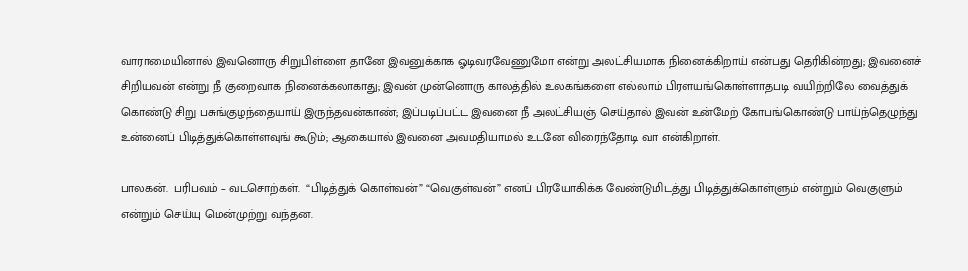வாராமையினால் இவனொரு சிறுபிள்ளை தானே இவனுக்காக ஓடிவரவேணுமோ என்று அலட்சியமாக நினைக்கிறாய் என்பது தெரிகின்றது; இவனைச் சிறியவன் என்று நீ குறைவாக நினைக்கலாகாது; இவன் முன்னொரு காலத்தில் உலகங்களை எல்லாம் பிரளயங்கொள்ளாதபடி வயிற்றிலே வைத்துக் கொண்டு சிறு பசுங்குழந்தையாய் இருந்தவன்காண்; இப்படிப்பட்ட இவனை நீ அலட்சியஞ் செய்தால் இவன் உன்மேற் கோபங்கொண்டு பாய்ந்தெழுந்து உன்னைப் பிடித்துக்கொள்ளவுங் கூடும்; ஆகையால் இவனை அவமதியாமல் உடனே விரைந்தோடி வா என்கிறாள்.

பாலகன்.  பரிபவம் – வடசொற்கள்.  “பிடித்துக் கொள்வன்” “வெகுள்வன்” எனப் பிரயோகிக்க வேண்டுமிடத்து பிடித்துக்கொள்ளும் என்றும் வெகுளும் என்றும் செய்யு மென்முற்று வந்தன.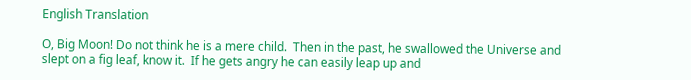English Translation

O, Big Moon! Do not think he is a mere child.  Then in the past, he swallowed the Universe and slept on a fig leaf, know it.  If he gets angry he can easily leap up and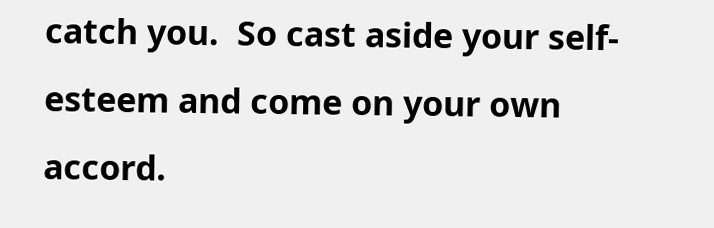catch you.  So cast aside your self-esteem and come on your own accord.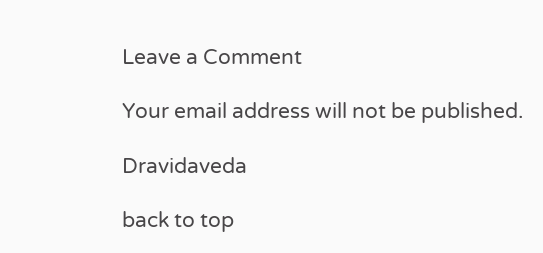Leave a Comment

Your email address will not be published.

Dravidaveda

back to top